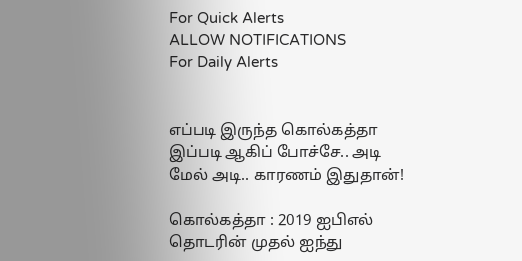For Quick Alerts
ALLOW NOTIFICATIONS
For Daily Alerts


எப்படி இருந்த கொல்கத்தா இப்படி ஆகிப் போச்சே.. அடி மேல் அடி.. காரணம் இதுதான்!

கொல்கத்தா : 2019 ஐபிஎல் தொடரின் முதல் ஐந்து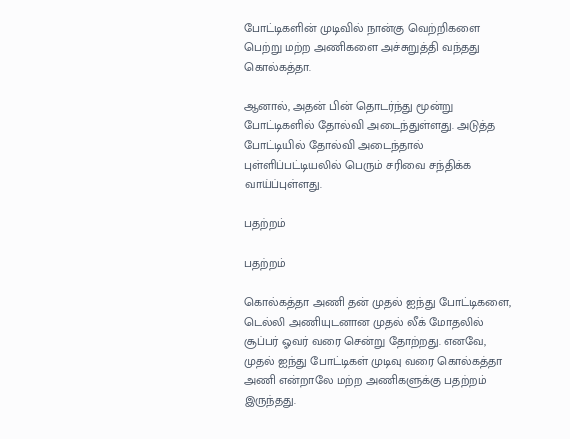போட்டிகளின் முடிவில் நான்கு வெற்றிகளை பெற்று மற்ற அணிகளை அச்சுறுத்தி வந்தது கொல்கத்தா.

ஆனால், அதன் பின் தொடர்ந்து மூன்று போட்டிகளில் தோல்வி அடைந்துள்ளது. அடுத்த போட்டியில் தோல்வி அடைந்தால் புள்ளிப்பட்டியலில் பெரும் சரிவை சந்திக்க வாய்ப்புள்ளது.

பதற்றம்

பதற்றம்

கொல்கத்தா அணி தன் முதல் ஐந்து போட்டிகளை, டெல்லி அணியுடனான முதல் லீக் மோதலில் சூப்பர் ஓவர் வரை சென்று தோற்றது. எனவே, முதல் ஐந்து போட்டிகள் முடிவு வரை கொல்கத்தா அணி என்றாலே மற்ற அணிகளுக்கு பதற்றம் இருந்தது.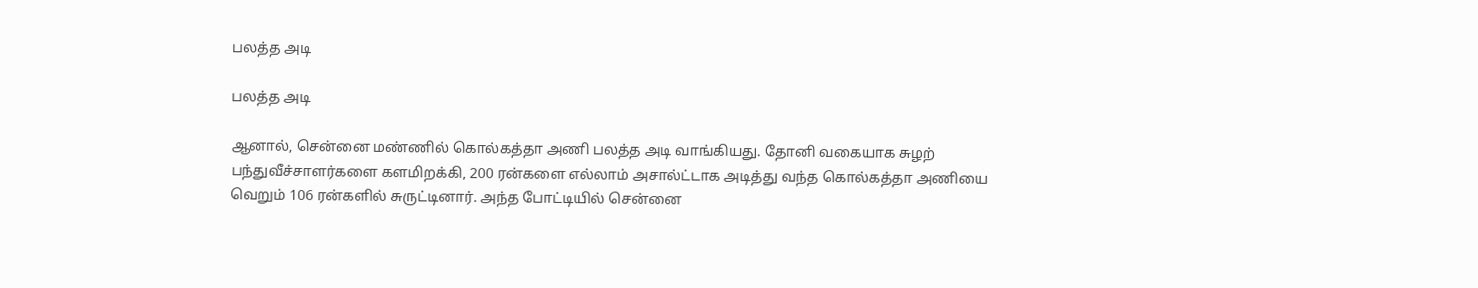பலத்த அடி

பலத்த அடி

ஆனால், சென்னை மண்ணில் கொல்கத்தா அணி பலத்த அடி வாங்கியது. தோனி வகையாக சுழற் பந்துவீச்சாளர்களை களமிறக்கி, 200 ரன்களை எல்லாம் அசால்ட்டாக அடித்து வந்த கொல்கத்தா அணியை வெறும் 106 ரன்களில் சுருட்டினார். அந்த போட்டியில் சென்னை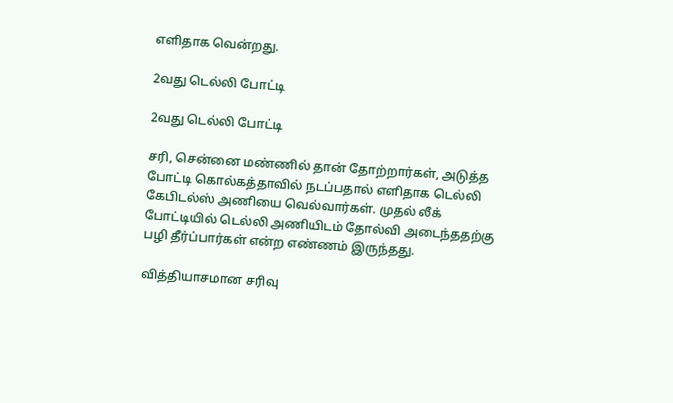எளிதாக வென்றது.

2வது டெல்லி போட்டி

2வது டெல்லி போட்டி

சரி, சென்னை மண்ணில் தான் தோற்றார்கள், அடுத்த போட்டி கொல்கத்தாவில் நடப்பதால் எளிதாக டெல்லி கேபிடல்ஸ் அணியை வெல்வார்கள். முதல் லீக் போட்டியில் டெல்லி அணியிடம் தோல்வி அடைந்ததற்கு பழி தீர்ப்பார்கள் என்ற எண்ணம் இருந்தது.

வித்தியாசமான சரிவு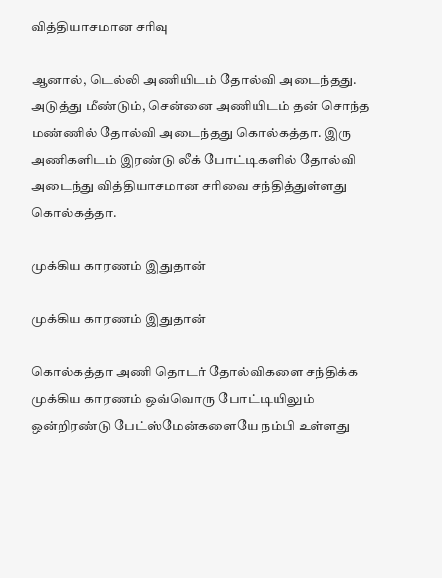வித்தியாசமான சரிவு

ஆனால், டெல்லி அணியிடம் தோல்வி அடைந்தது. அடுத்து மீண்டும், சென்னை அணியிடம் தன் சொந்த மண்ணில் தோல்வி அடைந்தது கொல்கத்தா. இரு அணிகளிடம் இரண்டு லீக் போட்டிகளில் தோல்வி அடைந்து வித்தியாசமான சரிவை சந்தித்துள்ளது கொல்கத்தா.

முக்கிய காரணம் இதுதான்

முக்கிய காரணம் இதுதான்

கொல்கத்தா அணி தொடர் தோல்விகளை சந்திக்க முக்கிய காரணம் ஒவ்வொரு போட்டியிலும் ஒன்றிரண்டு பேட்ஸ்மேன்களையே நம்பி உள்ளது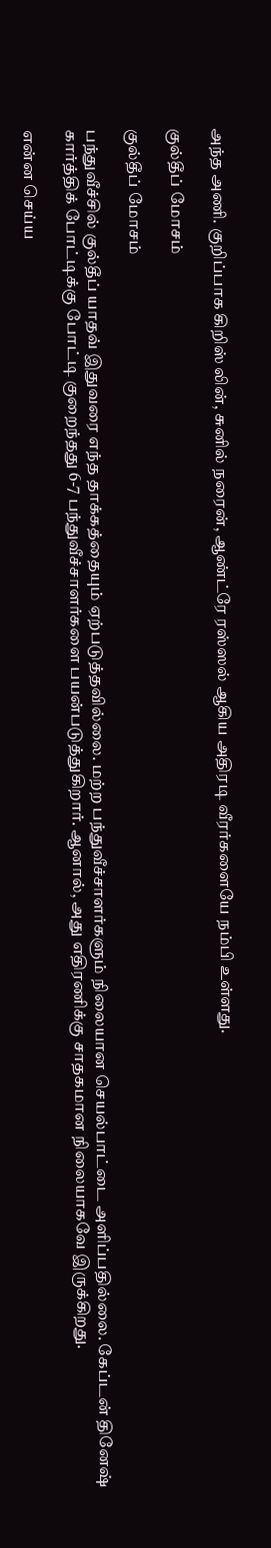அந்த அணி. குறிப்பாக கிறிஸ் லின், சுனில் நரைன், ஆண்ட்ரே ரஸ்ஸல் ஆகிய அதிரடி வீரர்களையே நம்பி உள்ளது.

குல்தீப் மோசம்

குல்தீப் மோசம்

பந்துவீச்சில் குல்தீப் யாதவ் இதுவரை எந்த தாக்கத்தையும் ஏற்படுத்தவில்லை. மற்ற பந்துவீச்சாளர்களும் நிலையான செயல்பாட்டை அளிப்பதில்லை. கேப்டன் தினேஷ் கார்த்திக் போட்டிக்கு போட்டி குறைந்தது 6-7 பந்துவீச்சாளர்களை பயன்படுத்துகிறார். ஆனால், அது எதிரணிக்கு சாதகமான நிலையாகவே இருக்கிறது.

என்ன செய்ய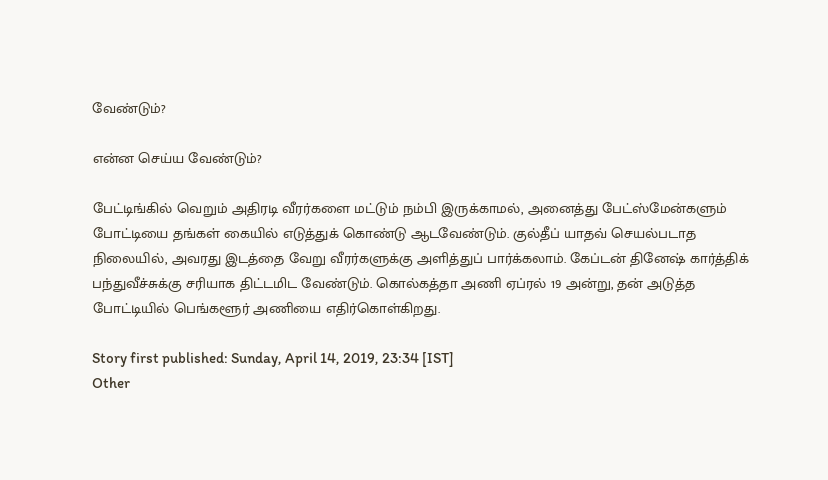வேண்டும்?

என்ன செய்ய வேண்டும்?

பேட்டிங்கில் வெறும் அதிரடி வீரர்களை மட்டும் நம்பி இருக்காமல், அனைத்து பேட்ஸ்மேன்களும் போட்டியை தங்கள் கையில் எடுத்துக் கொண்டு ஆடவேண்டும். குல்தீப் யாதவ் செயல்படாத நிலையில், அவரது இடத்தை வேறு வீரர்களுக்கு அளித்துப் பார்க்கலாம். கேப்டன் தினேஷ் கார்த்திக் பந்துவீச்சுக்கு சரியாக திட்டமிட வேண்டும். கொல்கத்தா அணி ஏப்ரல் 19 அன்று, தன் அடுத்த போட்டியில் பெங்களூர் அணியை எதிர்கொள்கிறது.

Story first published: Sunday, April 14, 2019, 23:34 [IST]
Other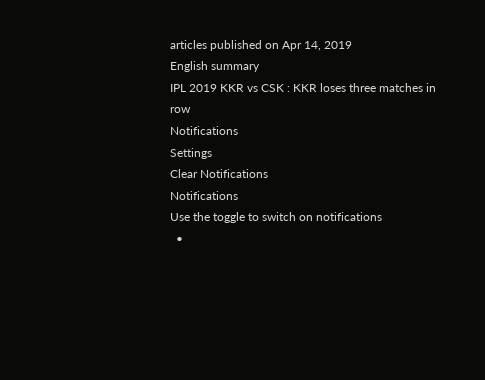articles published on Apr 14, 2019
English summary
IPL 2019 KKR vs CSK : KKR loses three matches in row
Notifications
Settings
Clear Notifications
Notifications
Use the toggle to switch on notifications
  •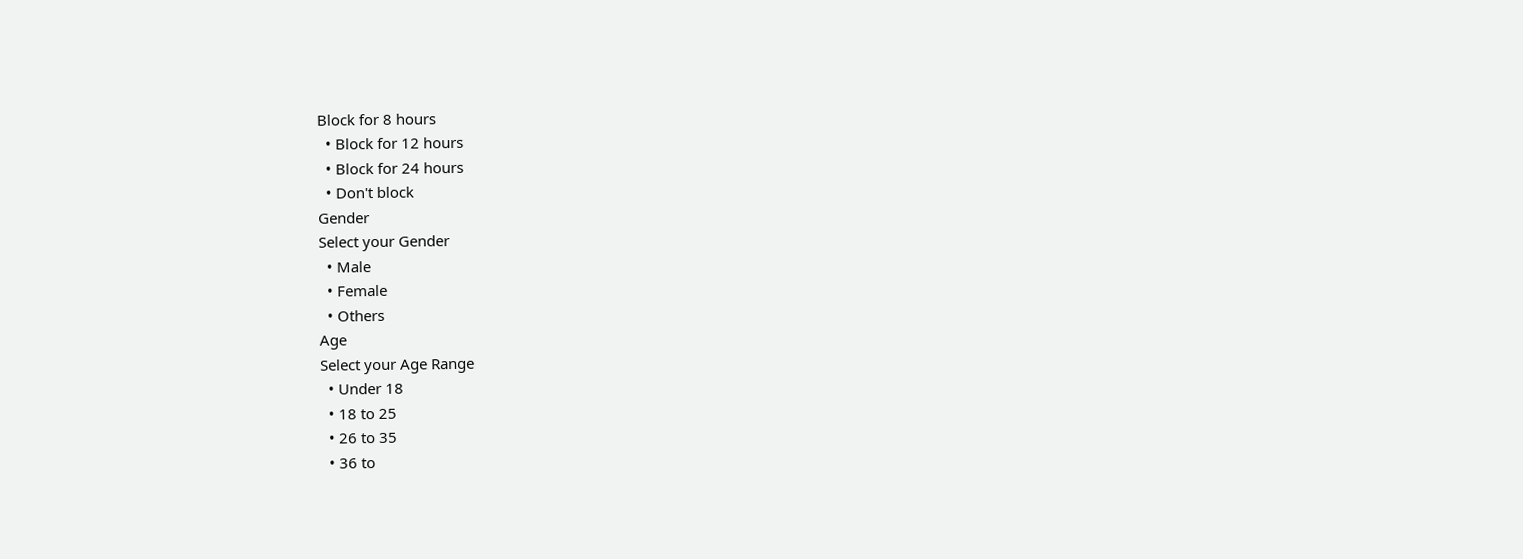Block for 8 hours
  • Block for 12 hours
  • Block for 24 hours
  • Don't block
Gender
Select your Gender
  • Male
  • Female
  • Others
Age
Select your Age Range
  • Under 18
  • 18 to 25
  • 26 to 35
  • 36 to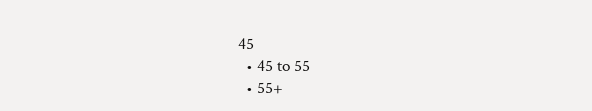45
  • 45 to 55
  • 55+